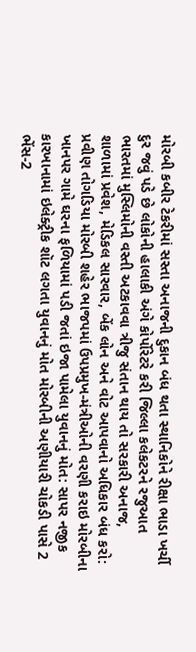મોરબી કબીર ટેકરીમાં સસ્તા અનાજની દુકાન બંધ થતા સ્થાનિકોને રીક્ષા ભાડા ખર્ચી દુર જવું પડે છે લોકોની હાલાકી અંગે કોર્પોરેટરે કરી જિલ્લા કલેકટરને રજુઆત ભારતમાં મુસ્લિમોની વસ્તી અટકાવવા ત્રીજુ સંતાન થાય તો સરકારી અનાજ, શાળામાં પ્રવેશ, મેડિકલ સારવાર, બેંક લોન અને વોટ આપવાનો અધિકાર બંધ કરો: પ્રવીણ તોગડિયા મોરબી શહેર ભાજપમાં ઉપપ્રમુખ-મંત્રીઓની વરણી કરાઇ મોરબીના ખાનપર ગામે ઘરના ફળિયામાં પડી જતાં ઇજા પામેલા યુવાનનું મોત: સાપર નજીક કારખાનામાં ઇલેક્ટ્રીક શૉટ લગતા યુવાનનું મોત મોરબીની અણીયારી ચોકડી પાસે 2 ભેંસ-2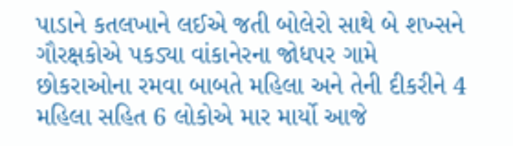પાડાને કતલખાને લઈએ જતી બોલેરો સાથે બે શખ્સને ગૌરક્ષકોએ પકડ્યા વાંકાનેરના જોધપર ગામે છોકરાઓના રમવા બાબતે મહિલા અને તેની દીકરીને 4 મહિલા સહિત 6 લોકોએ માર માર્યો આજે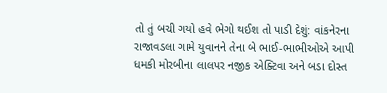તો તું બચી ગયો હવે ભેગો થઈશ તો પાડી દેશું: વાંકનેરના રાજાવડલા ગામે યુવાનને તેના બે ભાઈ-ભાભીઓએ આપી ધમકી મોરબીના લાલપર નજીક એક્ટિવા અને બડા દોસ્ત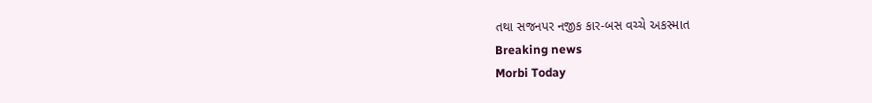તથા સજનપર નજીક કાર-બસ વચ્ચે અકસ્માત
Breaking news
Morbi Today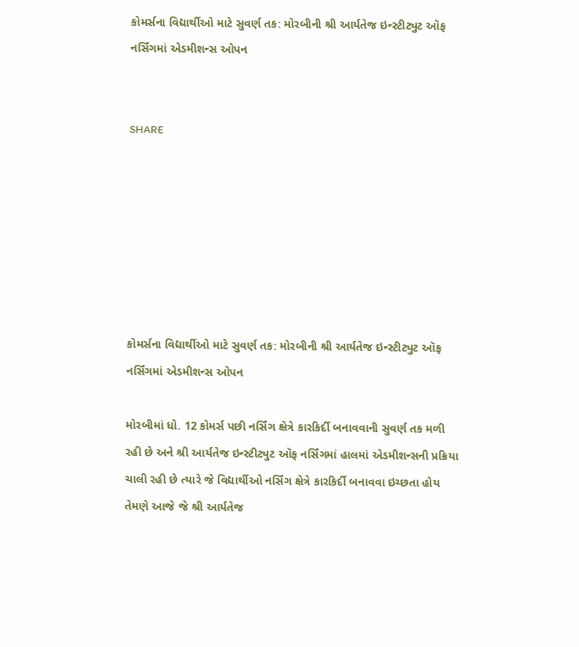કોમર્સના વિદ્યાર્થીઓ માટે સુવર્ણ તક: મોરબીની શ્રી આર્યતેજ ઇન્સ્ટીટ્યુટ ઑફ નર્સિંગમાં એડમીશન્સ ઓપન


SHARE







કોમર્સના વિદ્યાર્થીઓ માટે સુવર્ણ તક: મોરબીની શ્રી આર્યતેજ ઇન્સ્ટીટ્યુટ ઑફ નર્સિંગમાં એડમીશન્સ ઓપન

મોરબીમાં ધો. 12 કોમર્સ પછી નર્સિંગ ક્ષેત્રે કારકિર્દી બનાવવાની સુવર્ણ તક મળી રહી છે અને શ્રી આર્યતેજ ઇન્સ્ટીટ્યુટ ઑફ નર્સિંગમાં હાલમાં એડમીશન્સની પ્રક્રિયા ચાલી રહી છે ત્યારે જે વિદ્યાર્થીઓ નર્સિંગ ક્ષેત્રે કારકિર્દી બનાવવા ઇચ્છતા હોય તેમણે આજે જે શ્રી આર્યતેજ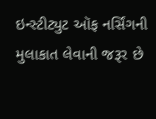ઇન્સ્ટીટ્યુટ ઑફ નર્સિંગની મુલાકાત લેવાની જરૂર છે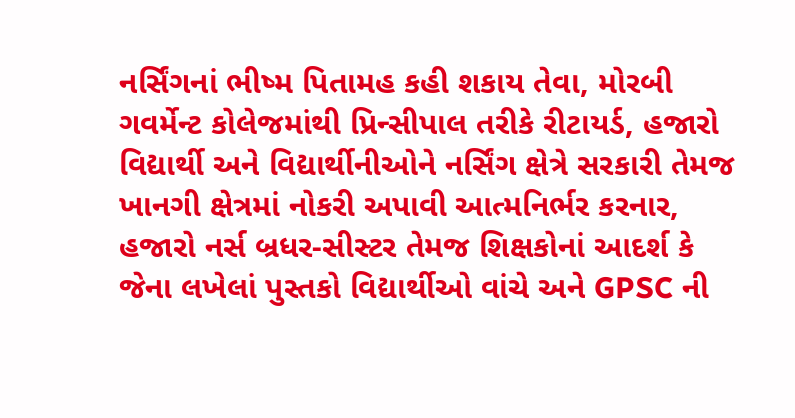નર્સિંગનાં ભીષ્મ પિતામહ કહી શકાય તેવા, મોરબી ગવર્મેન્ટ કોલેજમાંથી પ્રિન્સીપાલ તરીકે રીટાયર્ડ, હજારો વિદ્યાર્થી અને વિદ્યાર્થીનીઓને નર્સિંગ ક્ષેત્રે સરકારી તેમજ ખાનગી ક્ષેત્રમાં નોકરી અપાવી આત્મનિર્ભર કરનાર, હજારો નર્સ બ્રધર-સીસ્ટર તેમજ શિક્ષકોનાં આદર્શ કે જેના લખેલાં પુસ્તકો વિદ્યાર્થીઓ વાંચે અને GPSC ની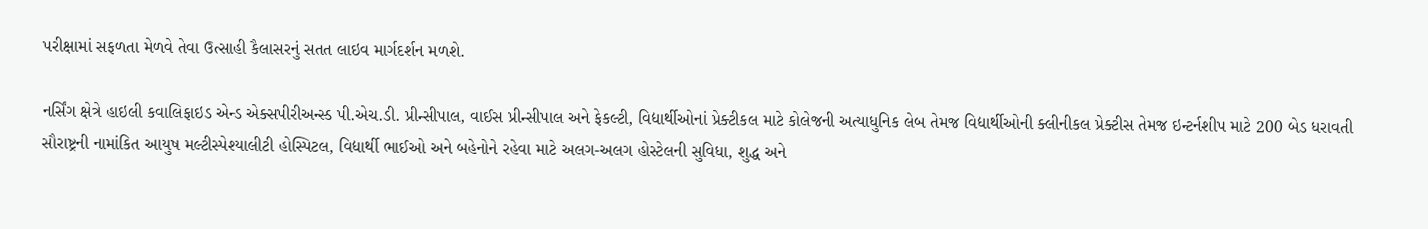પરીક્ષામાં સફળતા મેળવે તેવા ઉત્સાહી કૈલાસરનું સતત લાઇવ માર્ગદર્શન મળશે.

નર્સિંગ ક્ષેત્રે હાઇલી કવાલિફાઇડ એન્ડ એક્સપીરીઅન્સ્ડ પી.એચ.ડી. પ્રીન્સીપાલ, વાઈસ પ્રીન્સીપાલ અને ફેકલ્ટી, વિદ્યાર્થીઓનાં પ્રેક્ટીકલ માટે કોલેજની અત્યાધુનિક લેબ તેમજ વિદ્યાર્થીઓની ક્લીનીકલ પ્રેક્ટીસ તેમજ ઇન્ટર્નશીપ માટે 200 બેડ ધરાવતી સૌરાષ્ટ્રની નામાંકિત આયુષ મલ્ટીસ્પેશ્યાલીટી હોસ્પિટલ, વિદ્યાર્થી ભાઈઓ અને બહેનોને રહેવા માટે અલગ-અલગ હોસ્ટેલની સુવિધા, શુદ્ધ અને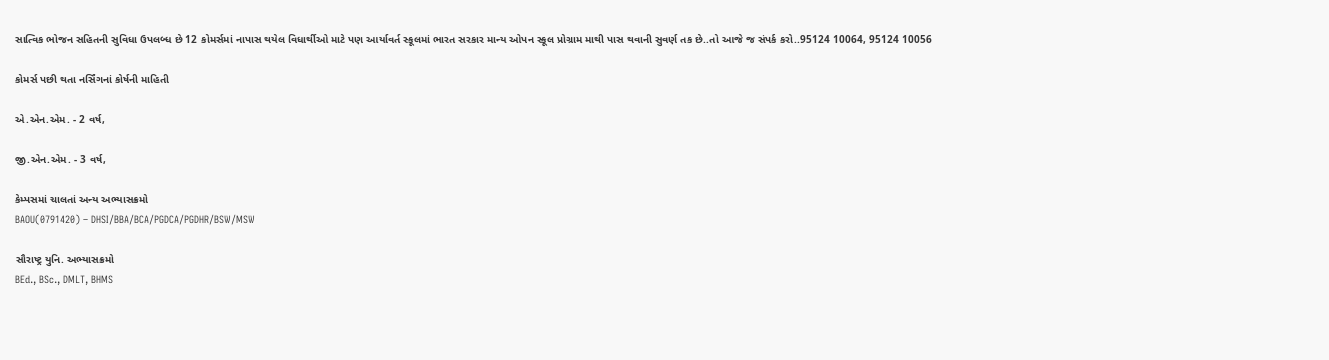સાત્વિક ભોજન સહિતની સુવિધા ઉપલબ્ધ છે 12 કોમર્સમાં નાપાસ થયેલ વિધાર્થીઓ માટે પણ આર્યાવર્ત સ્કૂલમાં ભારત સરકાર માન્ય ઓપન સ્કૂલ પ્રોગ્રામ માથી પાસ થવાની સુવર્ણ તક છે..તો આજે જ સંપર્ક કરો..95124 10064, 95124 10056

કોમર્સ પછી થતા નર્સિંગનાં કોર્ષની માહિતી

એ.એન.એમ. - 2 વર્ષ,

જી.એન.એમ. - 3 વર્ષ,

કેમ્પસમાં ચાલતાં અન્ય અભ્યાસક્રમો
BAOU(0791420) – DHSI/BBA/BCA/PGDCA/PGDHR/BSW/MSW

સૌરાષ્ટ્ર યુનિ. અભ્યાસક્રમો
BEd., BSc., DMLT, BHMS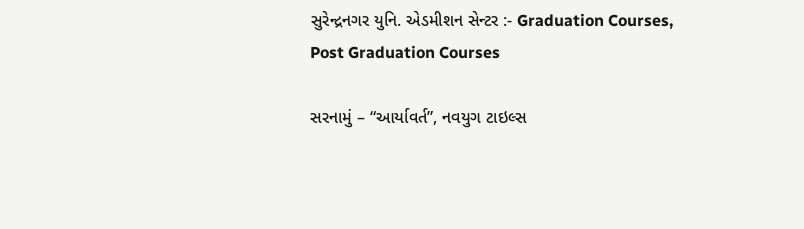સુરેન્દ્રનગર યુનિ. એડમીશન સેન્ટર :- Graduation Courses, Post Graduation Courses

સરનામું – “આર્યાવર્ત”, નવયુગ ટાઇલ્સ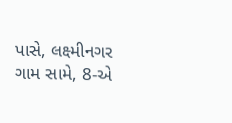પાસે, લક્ષ્મીનગર ગામ સામે, 8-એ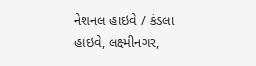નેશનલ હાઇવે / કંડલા હાઇવે, લક્ષ્મીનગર,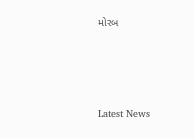મોરબ






Latest News